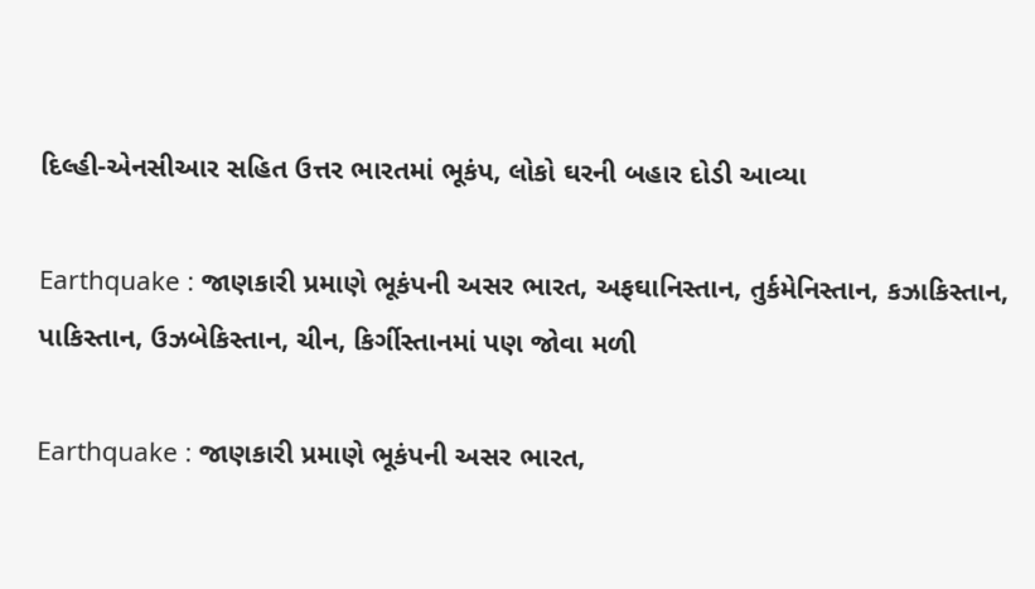દિલ્હી-એનસીઆર સહિત ઉત્તર ભારતમાં ભૂકંપ, લોકો ઘરની બહાર દોડી આવ્યા

Earthquake : જાણકારી પ્રમાણે ભૂકંપની અસર ભારત, અફઘાનિસ્તાન, તુર્કમેનિસ્તાન, કઝાકિસ્તાન, પાકિસ્તાન, ઉઝબેકિસ્તાન, ચીન, કિર્ગીસ્તાનમાં પણ જોવા મળી

Earthquake : જાણકારી પ્રમાણે ભૂકંપની અસર ભારત,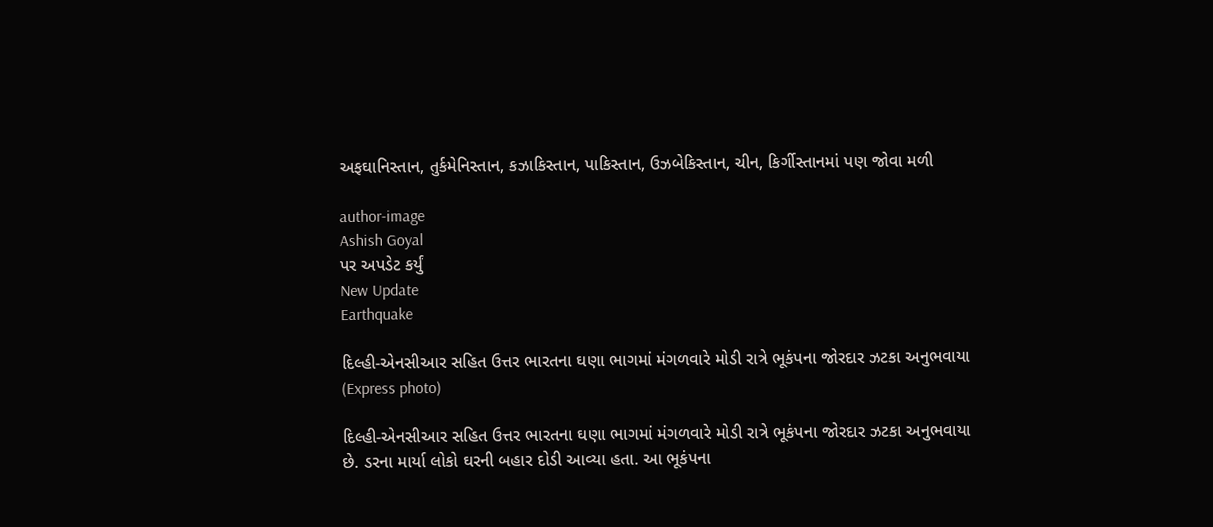અફઘાનિસ્તાન, તુર્કમેનિસ્તાન, કઝાકિસ્તાન, પાકિસ્તાન, ઉઝબેકિસ્તાન, ચીન, કિર્ગીસ્તાનમાં પણ જોવા મળી

author-image
Ashish Goyal
પર અપડેટ કર્યું
New Update
Earthquake

દિલ્હી-એનસીઆર સહિત ઉત્તર ભારતના ઘણા ભાગમાં મંગળવારે મોડી રાત્રે ભૂકંપના જોરદાર ઝટકા અનુભવાયા (Express photo)

દિલ્હી-એનસીઆર સહિત ઉત્તર ભારતના ઘણા ભાગમાં મંગળવારે મોડી રાત્રે ભૂકંપના જોરદાર ઝટકા અનુભવાયા છે. ડરના માર્યા લોકો ઘરની બહાર દોડી આવ્યા હતા. આ ભૂકંપના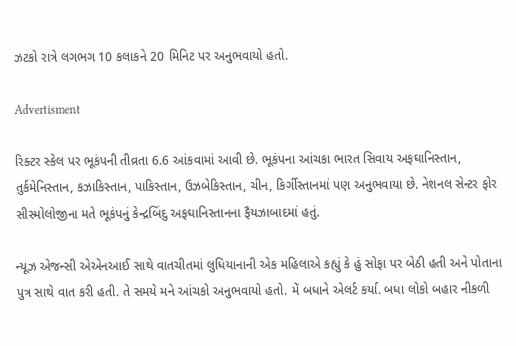ઝટકો રાત્રે લગભગ 10 કલાકને 20 મિનિટ પર અનુભવાયો હતો.

Advertisment

રિક્ટર સ્કેલ પર ભૂકંપની તીવ્રતા 6.6 આંકવામાં આવી છે. ભૂકંપના આંચકા ભારત સિવાય અફઘાનિસ્તાન, તુર્કમેનિસ્તાન, કઝાકિસ્તાન, પાકિસ્તાન, ઉઝબેકિસ્તાન, ચીન, કિર્ગીસ્તાનમાં પણ અનુભવાયા છે. નેશનલ સેન્ટર ફોર સીસ્મોલોજીના મતે ભૂકંપનું કેન્દ્રબિંદુ અફઘાનિસ્તાનના ફૈયઝાબાદમાં હતું.

ન્યૂઝ એજન્સી એએનઆઈ સાથે વાતચીતમાં લુધિયાનાની એક મહિલાએ કહ્યું કે હું સોફા પર બેઠી હતી અને પોતાના પુત્ર સાથે વાત કરી હતી. તે સમયે મને આંચકો અનુભવાયો હતો. મેં બધાને એલર્ટ કર્યા. બધા લોકો બહાર નીકળી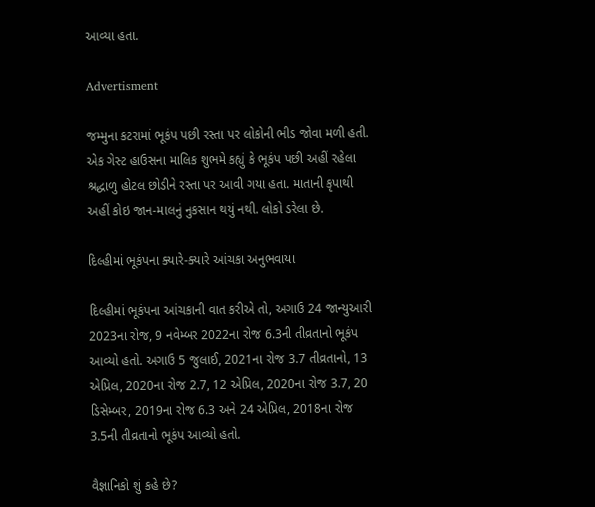આવ્યા હતા.

Advertisment

જમ્મુના કટરામાં ભૂકંપ પછી રસ્તા પર લોકોની ભીડ જોવા મળી હતી. એક ગેસ્ટ હાઉસના માલિક શુભમે કહ્યું કે ભૂકંપ પછી અહીં રહેલા શ્રદ્ધાળુ હોટલ છોડીને રસ્તા પર આવી ગયા હતા. માતાની કૃપાથી અહીં કોઇ જાન-માલનું નુકસાન થયું નથી. લોકો ડરેલા છે.

દિલ્હીમાં ભૂકંપના ક્યારે-ક્યારે આંચકા અનુભવાયા

દિલ્હીમાં ભૂકંપના આંચકાની વાત કરીએ તો, અગાઉ 24 જાન્યુઆરી 2023ના રોજ, 9 નવેમ્બર 2022ના રોજ 6.3ની તીવ્રતાનો ભૂકંપ આવ્યો હતો. અગાઉ 5 જુલાઈ, 2021ના રોજ 3.7 તીવ્રતાનો, 13 એપ્રિલ, 2020ના રોજ 2.7, 12 એપ્રિલ, 2020ના રોજ 3.7, 20 ડિસેમ્બર, 2019ના રોજ 6.3 અને 24 એપ્રિલ, 2018ના રોજ 3.5ની તીવ્રતાનો ભૂકંપ આવ્યો હતો.

વૈજ્ઞાનિકો શું કહે છે?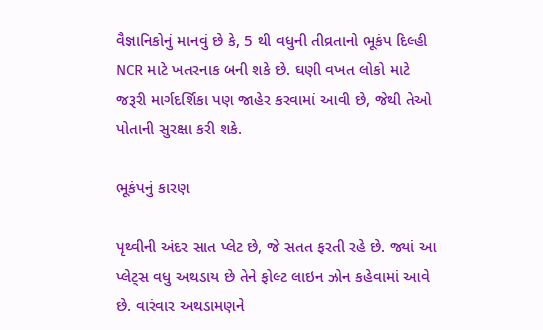વૈજ્ઞાનિકોનું માનવું છે કે, 5 થી વધુની તીવ્રતાનો ભૂકંપ દિલ્હી NCR માટે ખતરનાક બની શકે છે. ઘણી વખત લોકો માટે જરૂરી માર્ગદર્શિકા પણ જાહેર કરવામાં આવી છે, જેથી તેઓ પોતાની સુરક્ષા કરી શકે.

ભૂકંપનું કારણ

પૃથ્વીની અંદર સાત પ્લેટ છે, જે સતત ફરતી રહે છે. જ્યાં આ પ્લેટ્સ વધુ અથડાય છે તેને ફોલ્ટ લાઇન ઝોન કહેવામાં આવે છે. વારંવાર અથડામણને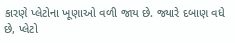કારણે પ્લેટોના ખૂણાઓ વળી જાય છે. જ્યારે દબાણ વધે છે, પ્લેટો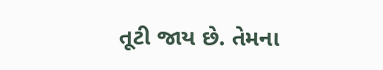તૂટી જાય છે. તેમના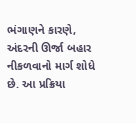ભંગાણને કારણે, અંદરની ઊર્જા બહાર નીકળવાનો માર્ગ શોધે છે. આ પ્રક્રિયા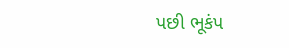પછી ભૂકંપ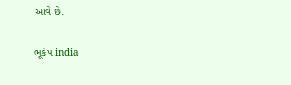આવે છે.

ભૂકંપ india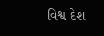વિશ્વ દેશ